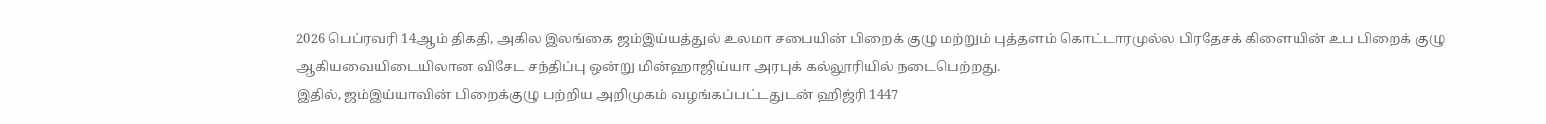2026 பெப்ரவரி 14ஆம் திகதி, அகில இலங்கை ஜம்இய்யத்துல் உலமா சபையின் பிறைக் குழு மற்றும் புத்தளம் கொட்டாரமுல்ல பிரதேசக் கிளையின் உப பிறைக் குழு ஆகியவையிடையிலான விசேட சந்திப்பு ஒன்று மின்ஹாஜிய்யா அரபுக் கல்லூரியில் நடைபெற்றது.
இதில், ஜம்இய்யாவின் பிறைக்குழு பற்றிய அறிமுகம் வழங்கப்பட்டதுடன் ஹிஜ்ரி 1447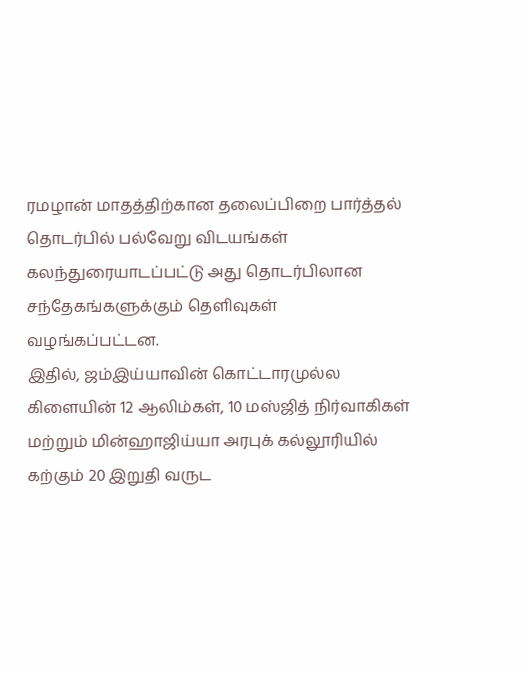ரமழான் மாதத்திற்கான தலைப்பிறை பார்த்தல் தொடர்பில் பல்வேறு விடயங்கள் கலந்துரையாடப்பட்டு அது தொடர்பிலான சந்தேகங்களுக்கும் தெளிவுகள் வழங்கப்பட்டன.
இதில், ஜம்இய்யாவின் கொட்டாரமுல்ல கிளையின் 12 ஆலிம்கள், 10 மஸ்ஜித் நிர்வாகிகள் மற்றும் மின்ஹாஜிய்யா அரபுக் கல்லூரியில் கற்கும் 20 இறுதி வருட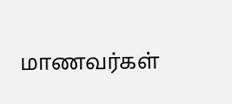மாணவர்கள்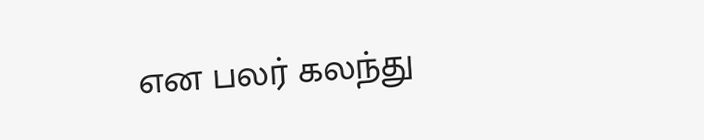என பலர் கலந்து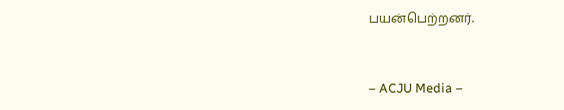பயன்பெற்றனர்.


– ACJU Media –